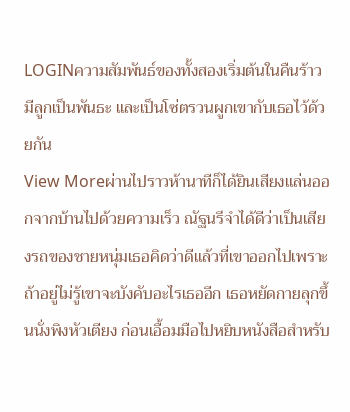LOGINความสัมพันธ์ของทั้งสองเริ่มต้นในคืนร้าว มีลูกเป็นพันธะ และเป็นโซ่ตรวนผูกเขากับเธอไว้ด้วยกัน
View Moreผ่านไปราวห้านาทีก็ได้ยินเสียงแล่นออกจากบ้านไปด้วยความเร็ว ณัฐนรีจำได้ดีว่าเป็นเสียงรถของชายหนุ่มเธอคิดว่าดีแล้วที่เขาออกไปเพราะถ้าอยู่ไม่รู้เขาจะบังคับอะไรเธออีก เธอหยัดกายลุกขึ้นนั่งพิงหัวเตียง ก่อนเอื้อมมือไปหยิบหนังสือสำหรับ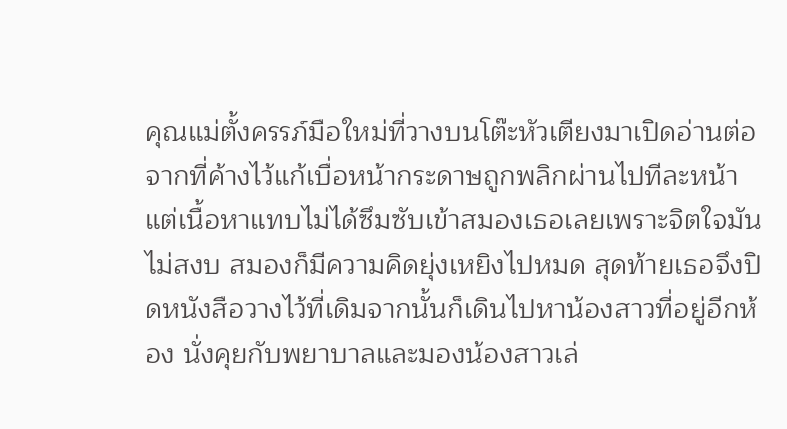คุณแม่ตั้งครรภ์มือใหม่ที่วางบนโต๊ะหัวเตียงมาเปิดอ่านต่อจากที่ค้างไว้แก้เบื่อหน้ากระดาษถูกพลิกผ่านไปทีละหน้าแต่เนื้อหาแทบไม่ได้ซึมซับเข้าสมองเธอเลยเพราะจิตใจมันไม่สงบ สมองก็มีความคิดยุ่งเหยิงไปหมด สุดท้ายเธอจึงปิดหนังสือวางไว้ที่เดิมจากนั้นก็เดินไปหาน้องสาวที่อยู่อีกห้อง นั่งคุยกับพยาบาลและมองน้องสาวเล่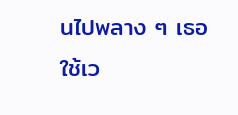นไปพลาง ๆ เธอใช้เว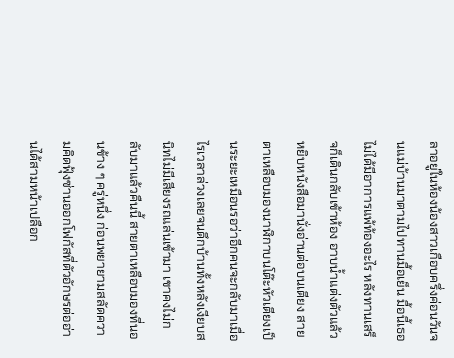ลาอยู่ในห้องน้องสาวเกือบครึ่งค่อนวันจนแม่บ้านมาตามไปทานมื้อเย็น มื้อนี้เธอไม่ได้มีอาการแพ้ท้องอะไร หลังทานเสร็จก็เดินกลับเข้าห้อง อาบน้ำแต่งตัวแล้วหยิบหนังสือมานั่งอ่านต่อบนเตียง สายตาเหลือบมองนาฬิกาบนโต๊ะหัวเตียงเป็นระยะเหมือนรอว่าอีกคนจะกลับมาเมื่อไรเวลาล่วงเลยจนดึกบ้านทั้งหลังเงียบสนิทไม่มีเสียงรถแล่นเข้ามา เขาคงไม่กลับมาแล้วคืนนี้ สายตาเหลือบมองที่นอนข้าง ๆ ครู่หนึ่ง ก่อนพยายามสลัดความคิดฟุ้งซ่านออกโฟกัสที่ตัวอักษรต่ออ่านได้สามหน้าเปลือก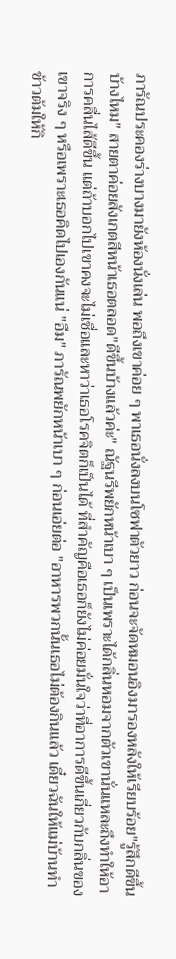ภารัณประคองร่างบางมายังห้องนั่งเล่น พอถึงเขาค่อย ๆ พาเธอนั่งลงบนโซฟาตัวยาว ก่อนจะจัดหมอนอิงมารองหลังให้เรียบร้อย"รู้สึกดีขึ้นบ้างไหม" สายตาค่อยสังเกตสีหน้าเธอตลอด"ดีขึ้นบ้างแล้วค่ะ" ณัฐนรีพยักหน้าเบา ๆ เป็นเพราะได้กลิ่นหอมจากตัวเขานั่นแหละถึงทำให้อาการคลื่นไส้ดีขึ้น แต่ถ้าบอกไปเขาคงจะไม่เชื่อและหาว่าเธอโรคจิตก็เป็นได้ ที่สำคัญคือเธอก็ยังไม่ค่อยมั่นใจว่าที่อาการดีขึ้นเกี่ยวกับกลิ่นของเขาจริง ๆ หรือเพราะเธอคิดไปเองกันแน่ "อืม" ภารัณพยักหน้าเบา ๆ ก่อนเอ่ยต่อ "อาหารพวกนั้นเธอไม่ต้องกินแล้ว เดี๋ยวฉันให้แม่บ้านทำข้าวต้มให้กิ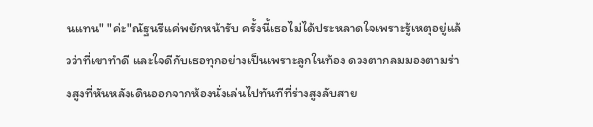นแทน" "ค่ะ"ณัฐนรีแค่พยักหน้ารับ ครั้งนี้เธอไม่ได้ประหลาดใจเพราะรู้เหตุอยู่แล้วว่าที่เขาทำดี และใจดีกับเธอทุกอย่างเป็นเพราะลูกในท้อง ดวงตากลมมองตามร่างสูงที่หันหลังเดินออกจากห้องนั่งเล่นไปทันทีที่ร่างสูงลับสาย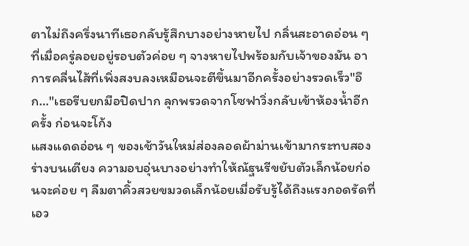ตาไม่ถึงครึ่งนาทีเธอกลับรู้สึกบางอย่างหายไป กลิ่นสะอาดอ่อน ๆ ที่เมื่อครู่ลอยอยู่รอบตัวค่อย ๆ จางหายไปพร้อมกับเจ้าของมัน อาการคลื่นไส้ที่เพิ่งสงบลงเหมือนจะตีขึ้นมาอีกครั้งอย่างรวดเร็ว"อึก…"เธอรีบยกมือปิดปาก ลุกพรวดจากโซฟาวิ่งกลับเข้าห้องน้ำอีกครั้ง ก่อนจะโก้ง
แสงแดดอ่อน ๆ ของเช้าวันใหม่ส่องลอดผ้าม่านเข้ามากระทบสองร่างบนเตียง ความอบอุ่นบางอย่างทำให้ณัฐนรีขยับตัวเล็กน้อยก่อนจะค่อย ๆ ลืมตาคิ้วสวยขมวดเล็กน้อยเมื่อรับรู้ได้ถึงแรงกอดรัดที่เอว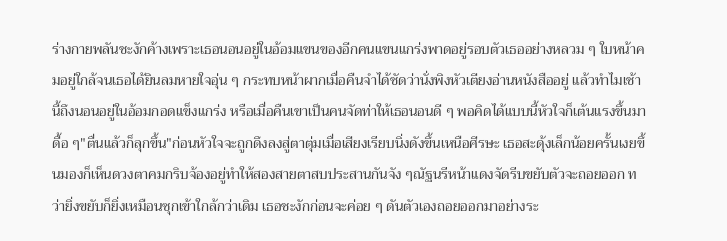ร่างกายพลันชะงักค้างเพราะเธอนอนอยู่ในอ้อมแขนของอีกคนแขนแกร่งพาดอยู่รอบตัวเธออย่างหลวม ๆ ใบหน้าคมอยู่ใกล้จนเธอได้ยินลมหายใจอุ่น ๆ กระทบหน้าผากเมื่อคืนจำได้ชัดว่านั่งพิงหัวเตียงอ่านหนังสืออยู่ แล้วทำไมเช้านี้ถึงนอนอยู่ในอ้อมกอดแข็งแกร่ง หรือเมื่อคืนเขาเป็นคนจัดท่าให้เธอนอนดี ๆ พอคิดได้แบบนี้หัวใจก็เต้นแรงขึ้นมาดื้อ ๆ"ตื่นแล้วก็ลุกขึ้น"ก่อนหัวใจจะถูกดึงลงสู่ตาตุ่มเมื่อเสียงเรียบนิ่งดังขึ้นเหนือศีรษะ เธอสะดุ้งเล็กน้อยครั้นเงยขึ้นมองก็เห็นดวงตาคมกริบจ้องอยู่ทำให้สองสายตาสบประสานกันจัง ๆณัฐนรีหน้าแดงจัดรีบขยับตัวจะถอยออก ทว่ายิ่งขยับก็ยิ่งเหมือนซุกเข้าใกล้กว่าเดิม เธอชะงักก่อนจะค่อย ๆ ดันตัวเองถอยออกมาอย่างระ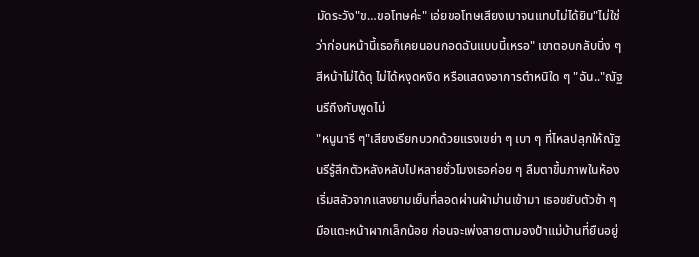มัดระวัง"ข…ขอโทษค่ะ" เอ่ยขอโทษเสียงเบาจนแทบไม่ได้ยิน"ไม่ใช่ว่าก่อนหน้านี้เธอก็เคยนอนกอดฉันแบบนี้เหรอ" เขาตอบกลับนิ่ง ๆ สีหน้าไม่ได้ดุ ไม่ได้หงุดหงิด หรือแสดงอาการตำหนิใด ๆ "ฉัน.."ณัฐนรีถึงกับพูดไม่
"หนูนารี ๆ"เสียงเรียกบวกด้วยแรงเขย่า ๆ เบา ๆ ที่ไหลปลุกให้ณัฐนรีรู้สึกตัวหลังหลับไปหลายชั่วโมงเธอค่อย ๆ ลืมตาขึ้นภาพในห้องเริ่มสลัวจากแสงยามเย็นที่ลอดผ่านผ้าม่านเข้ามา เธอขยับตัวช้า ๆ มือแตะหน้าผากเล็กน้อย ก่อนจะเพ่งสายตามองป้าแม่บ้านที่ยืนอยู่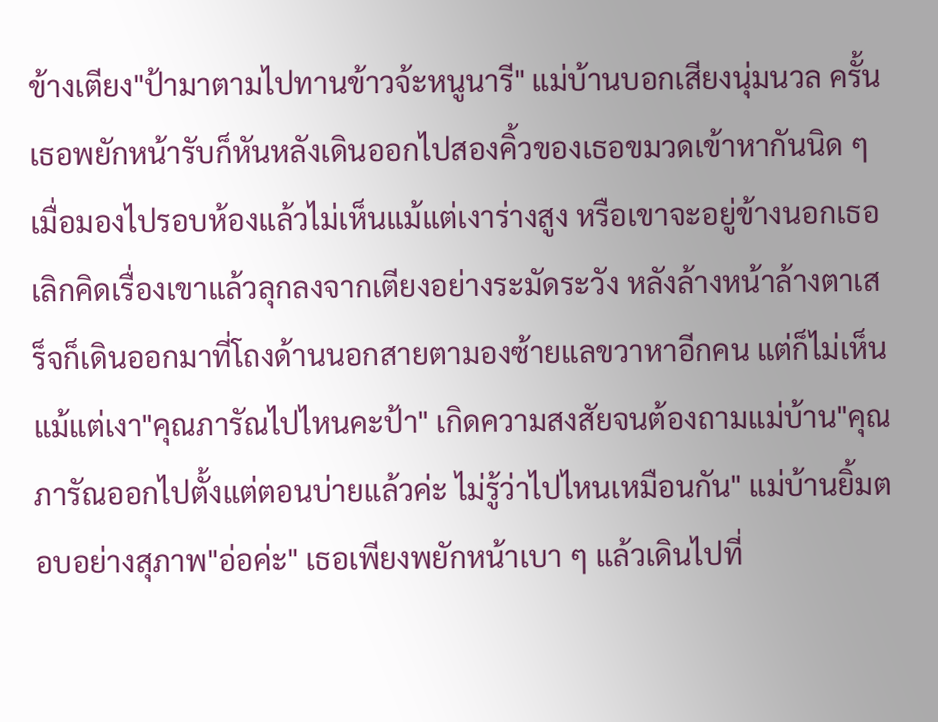ข้างเตียง"ป้ามาตามไปทานข้าวจ้ะหนูนารี" แม่บ้านบอกเสียงนุ่มนวล ครั้นเธอพยักหน้ารับก็หันหลังเดินออกไปสองคิ้วของเธอขมวดเข้าหากันนิด ๆ เมื่อมองไปรอบห้องแล้วไม่เห็นแม้แต่เงาร่างสูง หรือเขาจะอยู่ข้างนอกเธอเลิกคิดเรื่องเขาแล้วลุกลงจากเตียงอย่างระมัดระวัง หลังล้างหน้าล้างตาเสร็จก็เดินออกมาที่โถงด้านนอกสายตามองซ้ายแลขวาหาอีกคน แต่ก็ไม่เห็นแม้แต่เงา"คุณภารัณไปไหนคะป้า" เกิดความสงสัยจนต้องถามแม่บ้าน"คุณภารัณออกไปตั้งแต่ตอนบ่ายแล้วค่ะ ไม่รู้ว่าไปไหนเหมือนกัน" แม่บ้านยิ้มตอบอย่างสุภาพ"อ่อค่ะ" เธอเพียงพยักหน้าเบา ๆ แล้วเดินไปที่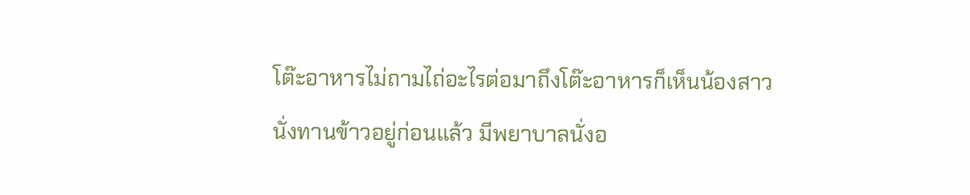โต๊ะอาหารไม่ถามไถ่อะไรต่อมาถึงโต๊ะอาหารก็เห็นน้องสาวนั่งทานข้าวอยู่ก่อนแล้ว มีพยาบาลนั่งอ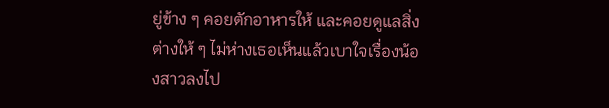ยู่ข้าง ๆ คอยตักอาหารให้ และคอยดูแลสิ่งต่างให้ ๆ ไม่ห่างเธอเห็นแล้วเบาใจเรื่องน้องสาวลงไป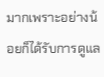มากเพราะอย่างน้อยก็ได้รับการดูแล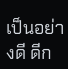เป็นอย่างดี ดีก